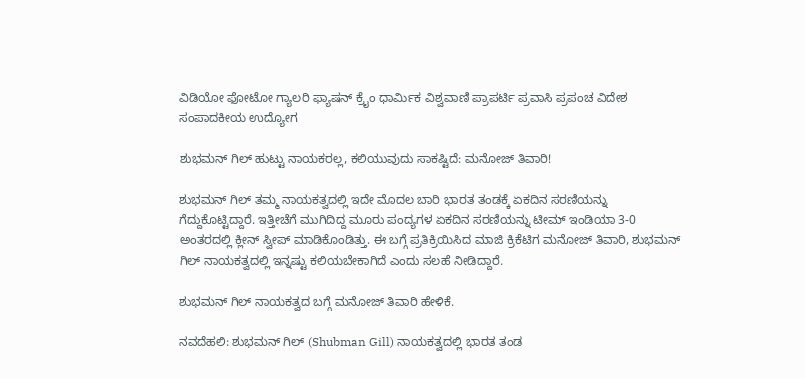ವಿಡಿಯೋ ಫೋಟೋ ಗ್ಯಾಲರಿ ಫ್ಯಾಷನ್ ಕ್ರೈಂ ಧಾರ್ಮಿಕ ವಿಶ್ವವಾಣಿ ಪ್ರಾಪರ್ಟಿ ಪ್ರವಾಸಿ ಪ್ರಪಂಚ ವಿದೇಶ ಸಂಪಾದಕೀಯ ಉದ್ಯೋಗ

ಶುಭಮನ್‌ ಗಿಲ್‌ ಹುಟ್ಟು ನಾಯಕರಲ್ಲ, ಕಲಿಯುವುದು ಸಾಕಷ್ಟಿದೆ: ಮನೋಜ್‌ ತಿವಾರಿ!

ಶುಭಮನ್‌ ಗಿಲ್‌ ತಮ್ಮ ನಾಯಕತ್ವದಲ್ಲಿ ಇದೇ ಮೊದಲ ಬಾರಿ ಭಾರತ ತಂಡಕ್ಕೆ ಏಕದಿನ ಸರಣಿಯನ್ನು ಗೆದ್ದುಕೊಟ್ಟಿದ್ದಾರೆ. ಇತ್ತೀಚೆಗೆ ಮುಗಿದಿದ್ದ ಮೂರು ಪಂದ್ಯಗಳ ಏಕದಿನ ಸರಣಿಯನ್ನು ಟೀಮ್‌ ಇಂಡಿಯಾ 3-0 ಅಂತರದಲ್ಲಿ ಕ್ಲೀನ್‌ ಸ್ವೀಪ್‌ ಮಾಡಿಕೊಂಡಿತ್ತು. ಈ ಬಗ್ಗೆ ಪ್ರತಿಕ್ರಿಯಿಸಿದ ಮಾಜಿ ಕ್ರಿಕೆಟಿಗ ಮನೋಜ್‌ ತಿವಾರಿ, ಶುಭಮನ್‌ ಗಿಲ್‌ ನಾಯಕತ್ವದಲ್ಲಿ ಇನ್ನಷ್ಟು ಕಲಿಯಬೇಕಾಗಿದೆ ಎಂದು ಸಲಹೆ ನೀಡಿದ್ದಾರೆ.

ಶುಭಮನ್‌ ಗಿಲ್‌ ನಾಯಕತ್ವದ ಬಗ್ಗೆ ಮನೋಜ್‌ ತಿವಾರಿ ಹೇಳಿಕೆ.

ನವದೆಹಲಿ: ಶುಭಮನ್‌ ಗಿಲ್‌ (Shubman Gill) ನಾಯಕತ್ವದಲ್ಲಿ ಭಾರತ ತಂಡ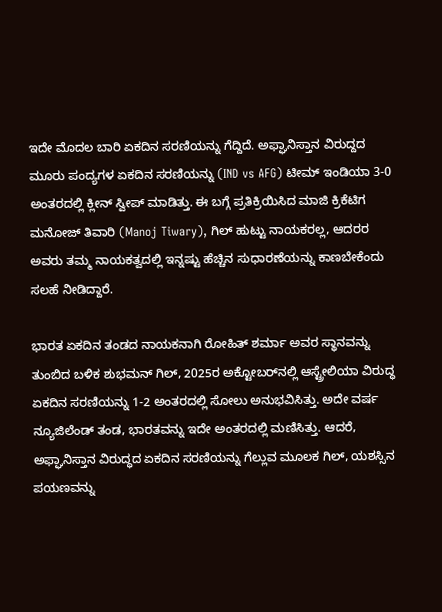ಇದೇ ಮೊದಲ ಬಾರಿ ಏಕದಿನ ಸರಣಿಯನ್ನು ಗೆದ್ದಿದೆ. ಅಫ್ಘಾನಿಸ್ತಾನ ವಿರುದ್ದದ ಮೂರು ಪಂದ್ಯಗಳ ಏಕದಿನ ಸರಣಿಯನ್ನು (IND vs AFG) ಟೀಮ್‌ ಇಂಡಿಯಾ 3-0 ಅಂತರದಲ್ಲಿ ಕ್ಲೀನ್‌ ಸ್ವೀಪ್‌ ಮಾಡಿತ್ತು. ಈ ಬಗ್ಗೆ ಪ್ರತಿಕ್ರಿಯಿಸಿದ ಮಾಜಿ ಕ್ರಿಕೆಟಿಗ ಮನೋಜ್‌ ತಿವಾರಿ (Manoj Tiwary), ಗಿಲ್‌ ಹುಟ್ಟು ನಾಯಕರಲ್ಲ, ಆದರರ ಅವರು ತಮ್ಮ ನಾಯಕತ್ವದಲ್ಲಿ ಇನ್ನಷ್ಟು ಹೆಚ್ಚಿನ ಸುಧಾರಣೆಯನ್ನು ಕಾಣಬೇಕೆಂದು ಸಲಹೆ ನೀಡಿದ್ದಾರೆ.

ಭಾರತ ಏಕದಿನ ತಂಡದ ನಾಯಕನಾಗಿ ರೋಹಿತ್‌ ಶರ್ಮಾ ಅವರ ಸ್ಥಾನವನ್ನು ತುಂಬಿದ ಬಳಿಕ ಶುಭಮನ್‌ ಗಿಲ್‌, 2025ರ ಅಕ್ಟೋಬರ್‌ನಲ್ಲಿ ಆಸ್ಟ್ರೇಲಿಯಾ ವಿರುದ್ಧ ಏಕದಿನ ಸರಣಿಯನ್ನು 1-2 ಅಂತರದಲ್ಲಿ ಸೋಲು ಅನುಭವಿಸಿತ್ತು. ಅದೇ ವರ್ಷ ನ್ಯೂಜಿಲೆಂಡ್‌ ತಂಡ, ಭಾರತವನ್ನು ಇದೇ ಅಂತರದಲ್ಲಿ ಮಣಿಸಿತ್ತು. ಆದರೆ, ಅಫ್ಘಾನಿಸ್ತಾನ ವಿರುದ್ಧದ ಏಕದಿನ ಸರಣಿಯನ್ನು ಗೆಲ್ಲುವ ಮೂಲಕ ಗಿಲ್‌, ಯಶಸ್ಸಿನ ಪಯಣವನ್ನು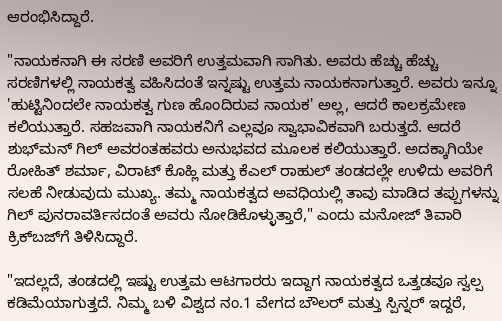ಆರಂಭಿಸಿದ್ದಾರೆ.

"ನಾಯಕನಾಗಿ ಈ ಸರಣಿ ಅವರಿಗೆ ಉತ್ತಮವಾಗಿ ಸಾಗಿತು. ಅವರು ಹೆಚ್ಚು ಹೆಚ್ಚು ಸರಣಿಗಳಲ್ಲಿ ನಾಯಕತ್ವ ವಹಿಸಿದಂತೆ ಇನ್ನಷ್ಟು ಉತ್ತಮ ನಾಯಕನಾಗುತ್ತಾರೆ. ಅವರು ಇನ್ನೂ 'ಹುಟ್ಟಿನಿಂದಲೇ ನಾಯಕತ್ವ ಗುಣ ಹೊಂದಿರುವ ನಾಯಕ' ಅಲ್ಲ, ಆದರೆ ಕಾಲಕ್ರಮೇಣ ಕಲಿಯುತ್ತಾರೆ. ಸಹಜವಾಗಿ ನಾಯಕನಿಗೆ ಎಲ್ಲವೂ ಸ್ವಾಭಾವಿಕವಾಗಿ ಬರುತ್ತದೆ. ಆದರೆ ಶುಭ್‌ಮನ್ ಗಿಲ್ ಅವರಂತಹವರು ಅನುಭವದ ಮೂಲಕ ಕಲಿಯುತ್ತಾರೆ. ಅದಕ್ಕಾಗಿಯೇ ರೋಹಿತ್‌ ಶರ್ಮಾ, ವಿರಾಟ್‌ ಕೊಹ್ಲಿ ಮತ್ತು ಕೆಎಲ್‌ ರಾಹುಲ್‌ ತಂಡದಲ್ಲೇ ಉಳಿದು ಅವರಿಗೆ ಸಲಹೆ ನೀಡುವುದು ಮುಖ್ಯ. ತಮ್ಮ ನಾಯಕತ್ವದ ಅವಧಿಯಲ್ಲಿ ತಾವು ಮಾಡಿದ ತಪ್ಪುಗಳನ್ನು ಗಿಲ್ ಪುನರಾವರ್ತಿಸದಂತೆ ಅವರು ನೋಡಿಕೊಳ್ಳುತ್ತಾರೆ," ಎಂದು ಮನೋಜ್‌ ತಿವಾರಿ ಕ್ರಿಕ್‌ಬಜ್‌ಗೆ ತಿಳಿಸಿದ್ದಾರೆ.

"ಇದಲ್ಲದೆ, ತಂಡದಲ್ಲಿ ಇಷ್ಟು ಉತ್ತಮ ಆಟಗಾರರು ಇದ್ದಾಗ ನಾಯಕತ್ವದ ಒತ್ತಡವೂ ಸ್ವಲ್ಪ ಕಡಿಮೆಯಾಗುತ್ತದೆ. ನಿಮ್ಮ ಬಳಿ ವಿಶ್ವದ ನಂ.1 ವೇಗದ ಬೌಲರ್ ಮತ್ತು ಸ್ಪಿನ್ನರ್ ಇದ್ದರೆ,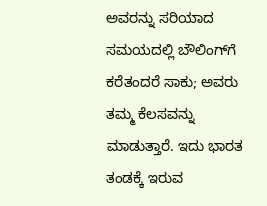ಅವರನ್ನು ಸರಿಯಾದ ಸಮಯದಲ್ಲಿ ಬೌಲಿಂಗ್‌ಗೆ ಕರೆತಂದರೆ ಸಾಕು; ಅವರು ತಮ್ಮ ಕೆಲಸವನ್ನು ಮಾಡುತ್ತಾರೆ. ಇದು ಭಾರತ ತಂಡಕ್ಕೆ ಇರುವ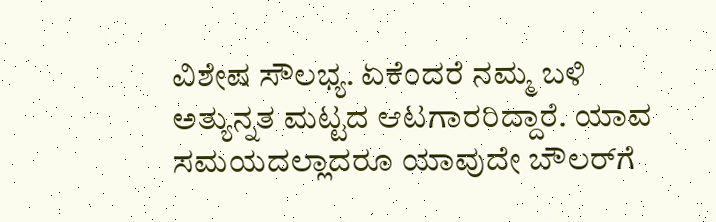ವಿಶೇಷ ಸೌಲಭ್ಯ. ಏಕೆಂದರೆ ನಮ್ಮ ಬಳಿ ಅತ್ಯುನ್ನತ ಮಟ್ಟದ ಆಟಗಾರರಿದ್ದಾರೆ. ಯಾವ ಸಮಯದಲ್ಲಾದರೂ ಯಾವುದೇ ಬೌಲರ್‌ಗೆ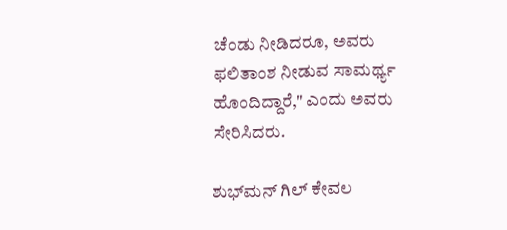ಚೆಂಡು ನೀಡಿದರೂ, ಅವರು ಫಲಿತಾಂಶ ನೀಡುವ ಸಾಮರ್ಥ್ಯ ಹೊಂದಿದ್ದಾರೆ," ಎಂದು ಅವರು ಸೇರಿಸಿದರು.

ಶುಭ್‌ಮನ್ ಗಿಲ್ ಕೇವಲ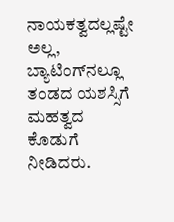ನಾಯಕತ್ವದಲ್ಲಷ್ಟೇ ಅಲ್ಲ, ಬ್ಯಾಟಿಂಗ್‌ನಲ್ಲೂ ತಂಡದ ಯಶಸ್ಸಿಗೆ ಮಹತ್ವದ ಕೊಡುಗೆ ನೀಡಿದರು.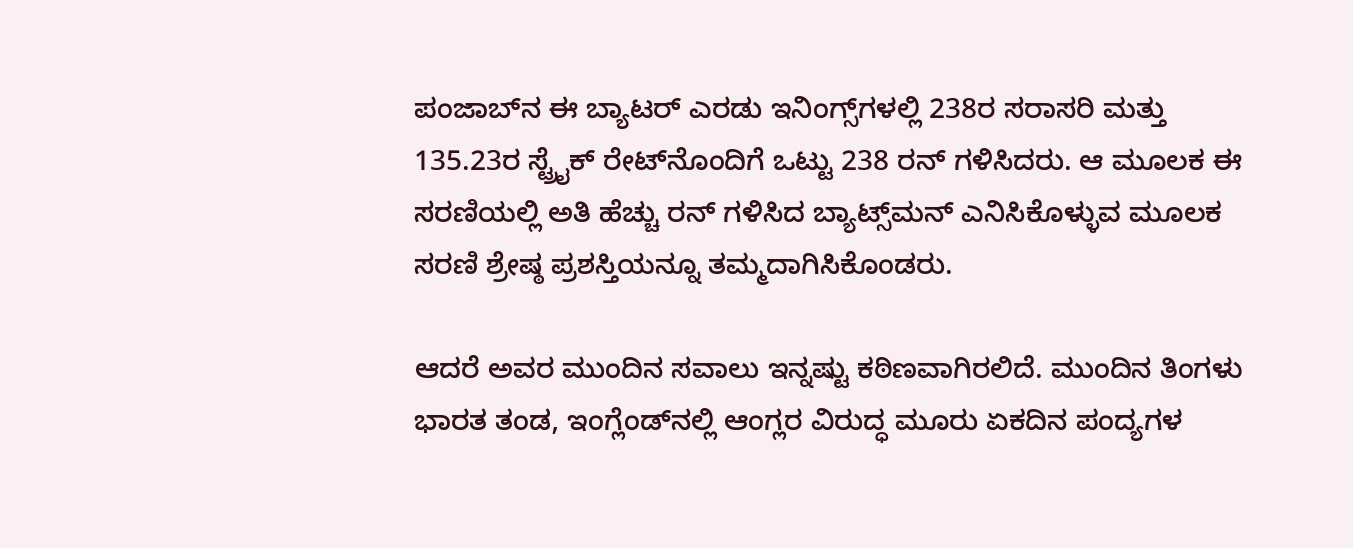ಪಂಜಾಬ್‌ನ ಈ ಬ್ಯಾಟರ್ ಎರಡು ಇನಿಂಗ್ಸ್‌ಗಳಲ್ಲಿ 238ರ ಸರಾಸರಿ ಮತ್ತು 135.23ರ ಸ್ಟ್ರೈಕ್ ರೇಟ್‌ನೊಂದಿಗೆ ಒಟ್ಟು 238 ರನ್ ಗಳಿಸಿದರು. ಆ ಮೂಲಕ ಈ ಸರಣಿಯಲ್ಲಿ ಅತಿ ಹೆಚ್ಚು ರನ್‌ ಗಳಿಸಿದ ಬ್ಯಾಟ್ಸ್‌ಮನ್‌ ಎನಿಸಿಕೊಳ್ಳುವ ಮೂಲಕ ಸರಣಿ ಶ್ರೇಷ್ಠ ಪ್ರಶಸ್ತಿಯನ್ನೂ ತಮ್ಮದಾಗಿಸಿಕೊಂಡರು.

ಆದರೆ ಅವರ ಮುಂದಿನ ಸವಾಲು ಇನ್ನಷ್ಟು ಕಠಿಣವಾಗಿರಲಿದೆ. ಮುಂದಿನ ತಿಂಗಳು ಭಾರತ ತಂಡ, ಇಂಗ್ಲೆಂಡ್‌ನಲ್ಲಿ ಆಂಗ್ಲರ ವಿರುದ್ಧ ಮೂರು ಏಕದಿನ ಪಂದ್ಯಗಳ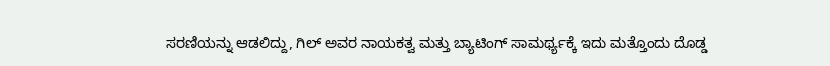ಸರಣಿಯನ್ನು ಆಡಲಿದ್ದು, ಗಿಲ್ ಅವರ ನಾಯಕತ್ವ ಮತ್ತು ಬ್ಯಾಟಿಂಗ್ ಸಾಮರ್ಥ್ಯಕ್ಕೆ ಇದು ಮತ್ತೊಂದು ದೊಡ್ಡ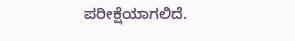ಪರೀಕ್ಷೆಯಾಗಲಿದೆ.